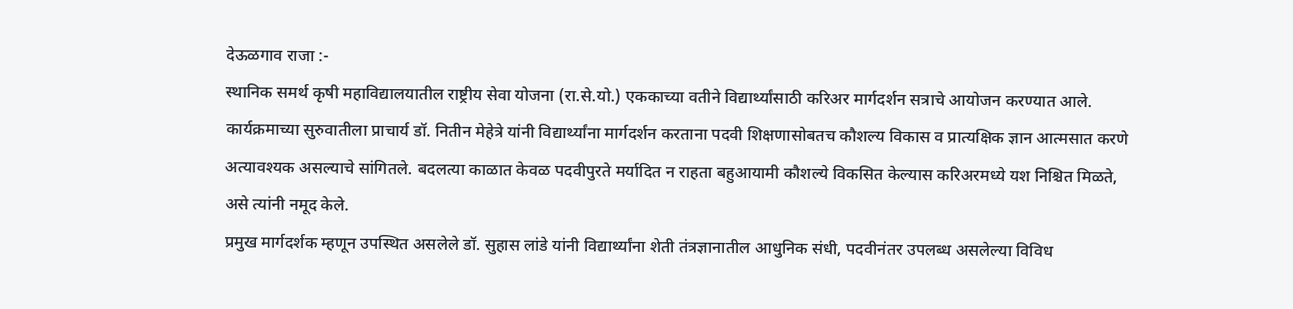देऊळगाव राजा :-
स्थानिक समर्थ कृषी महाविद्यालयातील राष्ट्रीय सेवा योजना (रा.से.यो.) एककाच्या वतीने विद्यार्थ्यांसाठी करिअर मार्गदर्शन सत्राचे आयोजन करण्यात आले. कार्यक्रमाच्या सुरुवातीला प्राचार्य डॉ. नितीन मेहेत्रे यांनी विद्यार्थ्यांना मार्गदर्शन करताना पदवी शिक्षणासोबतच कौशल्य विकास व प्रात्यक्षिक ज्ञान आत्मसात करणे अत्यावश्यक असल्याचे सांगितले. बदलत्या काळात केवळ पदवीपुरते मर्यादित न राहता बहुआयामी कौशल्ये विकसित केल्यास करिअरमध्ये यश निश्चित मिळते, असे त्यांनी नमूद केले.
प्रमुख मार्गदर्शक म्हणून उपस्थित असलेले डॉ. सुहास लांडे यांनी विद्यार्थ्यांना शेती तंत्रज्ञानातील आधुनिक संधी, पदवीनंतर उपलब्ध असलेल्या विविध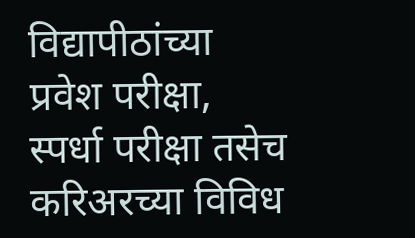विद्यापीठांच्या प्रवेश परीक्षा, स्पर्धा परीक्षा तसेच करिअरच्या विविध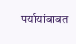पर्यायांबाबत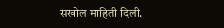सखोल माहिती दिली.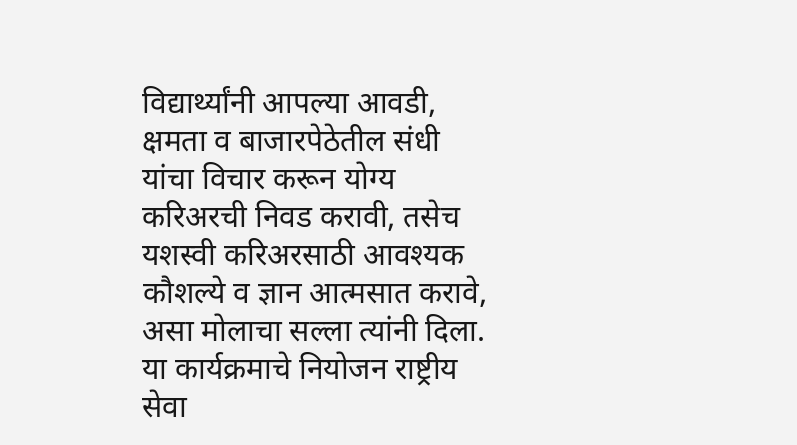विद्यार्थ्यांनी आपल्या आवडी, क्षमता व बाजारपेठेतील संधी यांचा विचार करून योग्य करिअरची निवड करावी, तसेच यशस्वी करिअरसाठी आवश्यक कौशल्ये व ज्ञान आत्मसात करावे, असा मोलाचा सल्ला त्यांनी दिला.
या कार्यक्रमाचे नियोजन राष्ट्रीय सेवा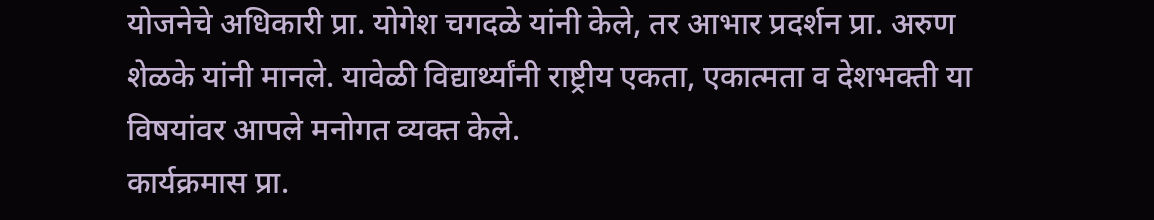योजनेचे अधिकारी प्रा. योगेश चगदळे यांनी केले, तर आभार प्रदर्शन प्रा. अरुण शेळके यांनी मानले. यावेळी विद्यार्थ्यांनी राष्ट्रीय एकता, एकात्मता व देशभक्ती या विषयांवर आपले मनोगत व्यक्त केले.
कार्यक्रमास प्रा.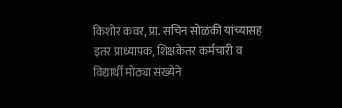किशोर कवर, प्रा. सचिन सोळंकी यांच्यासह इतर प्राध्यापक, शिक्षकेतर कर्मचारी व विद्यार्थी मोठ्या संख्येने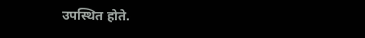उपस्थित होते.